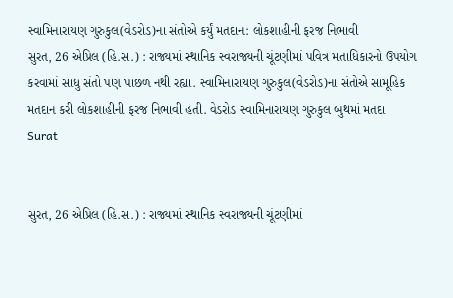સ્વામિનારાયણ ગુરુકુલ(વેડરોડ)ના સંતોએ કર્યું મતદાન: લોકશાહીની ફરજ નિભાવી
સુરત, 26 એપ્રિલ (હિ.સ.) : રાજ્યમાં સ્થાનિક સ્વરાજ્યની ચૂંટણીમાં પવિત્ર મતાધિકારનો ઉપયોગ કરવામાં સાધુ સંતો પણ પાછળ નથી રહ્યા. સ્વામિનારાયણ ગુરુકુલ(વેડરોડ)ના સંતોએ સામૂહિક મતદાન કરી લોકશાહીની ફરજ નિભાવી હતી. વેડરોડ સ્વામિનારાયણ ગુરુકુલ બુથમાં મતદા
Surat


સુરત, 26 એપ્રિલ (હિ.સ.) : રાજ્યમાં સ્થાનિક સ્વરાજ્યની ચૂંટણીમાં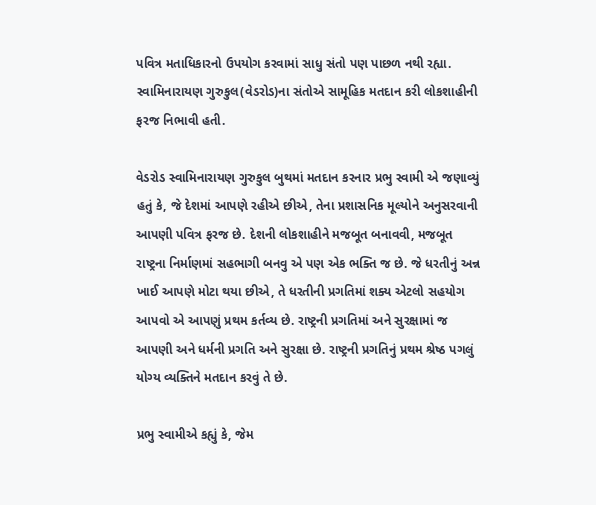પવિત્ર મતાધિકારનો ઉપયોગ કરવામાં સાધુ સંતો પણ પાછળ નથી રહ્યા. સ્વામિનારાયણ ગુરુકુલ(વેડરોડ)ના સંતોએ સામૂહિક મતદાન કરી લોકશાહીની ફરજ નિભાવી હતી.

વેડરોડ સ્વામિનારાયણ ગુરુકુલ બુથમાં મતદાન કરનાર પ્રભુ સ્વામી એ જણાવ્યું હતું કે, જે દેશમાં આપણે રહીએ છીએ, તેના પ્રશાસનિક મૂલ્યોને અનુસરવાની આપણી પવિત્ર ફરજ છે. દેશની લોકશાહીને મજબૂત બનાવવી, મજબૂત રાષ્ટ્રના નિર્માણમાં સહભાગી બનવુ એ પણ એક ભક્તિ જ છે. જે ધરતીનું અન્ન ખાઈ આપણે મોટા થયા છીએ, તે ધરતીની પ્રગતિમાં શક્ય એટલો સહયોગ આપવો એ આપણું પ્રથમ કર્તવ્ય છે. રાષ્ટ્રની પ્રગતિમાં અને સુરક્ષામાં જ આપણી અને ધર્મની પ્રગતિ અને સુરક્ષા છે. રાષ્ટ્રની પ્રગતિનું પ્રથમ શ્રેષ્ઠ પગલું યોગ્ય વ્યક્તિને મતદાન કરવું તે છે.

પ્રભુ સ્વામીએ કહ્યું કે, જેમ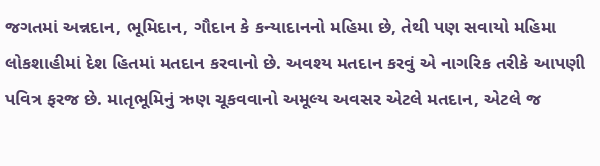જગતમાં અન્નદાન, ભૂમિદાન, ગૌદાન કે કન્યાદાનનો મહિમા છે, તેથી પણ સવાયો મહિમા લોકશાહીમાં દેશ હિતમાં મતદાન કરવાનો છે. અવશ્ય મતદાન કરવું એ નાગરિક તરીકે આપણી પવિત્ર ફરજ છે. માતૃભૂમિનું ઋણ ચૂકવવાનો અમૂલ્ય અવસર એટલે મતદાન, એટલે જ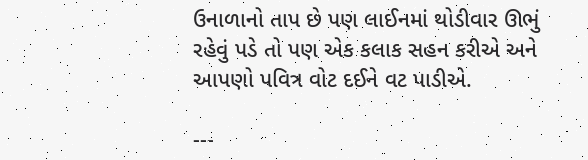ઉનાળાનો તાપ છે પણ લાઈનમાં થોડીવાર ઊભું રહેવું પડે તો પણ એક કલાક સહન કરીએ અને આપણો પવિત્ર વોટ દઈને વટ પાડીએ.

---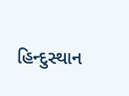હિન્દુસ્થાન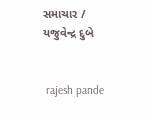સમાચાર / યજુવેન્દ્ર દુબે


 rajesh pande